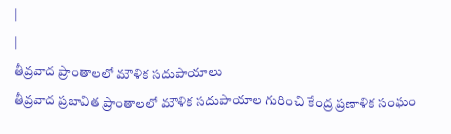|
|
తీవ్రవాద ప్రాంతాలలో మౌళిక సదుపాయాలు
తీవ్రవాద ప్రబావిత ప్రాంతాలలో మౌళిక సదుపాయాల గురించి కేంద్ర ప్రణాళిక సంఘం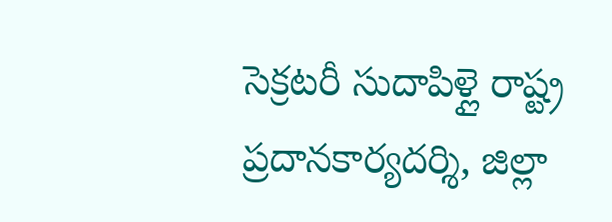సెక్రటరీ సుదాపిళ్లై రాష్ట్ర ప్రదానకార్యదర్శి, జిల్లా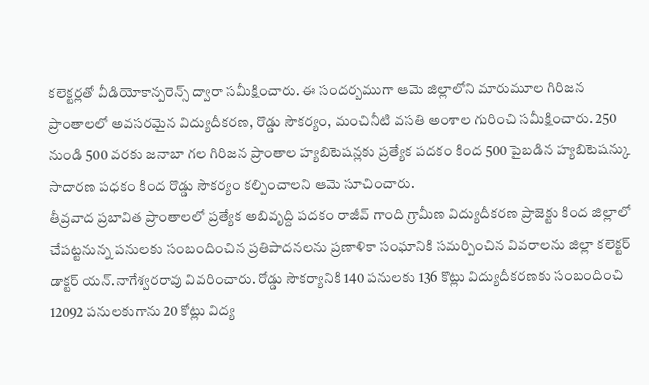కలెక్టర్లతో వీడియోకాన్పరెన్స్ ద్వారా సమీక్షించారు. ఈ సందర్బముగా ఆమె జిల్లాలోని మారుమూల గిరిజన ప్రాంతాలలో అవసరమైన విద్యుదీకరణ, రొడ్డు సౌకర్యం, మంచినీటి వసతి అంశాల గురించి సమీక్షించారు. 250 నుండి 500 వరకు జనాబా గల గిరిజన ప్రాంతాల హ్యబిటెషన్లకు ప్రత్యేక పదకం కింద 500 పైబడిన హ్యబిటెషన్కు సాదారణ పధకం కింద రొడ్డు సౌకర్యం కల్పించాలని ఆమె సూచించారు.
తీవ్రవాద ప్రబావిత ప్రాంతాలలో ప్రత్యేక అబివృద్ది పదకం రాజీవ్ గాంది గ్రామీణ విద్యుదీకరణ ప్రాజెక్టు కింద జిల్లాలో చేపట్టనున్న పనులకు సంబందించిన ప్రతిపాదనలను ప్రణాళికా సంఘానికి సమర్పించిన వివరాలను జిల్లా కలెక్టర్ డాక్టర్ యన్.నాగేశ్వరరావు వివరించారు. రోడ్డు సౌకర్యానికి 140 పనులకు 136 కొట్లు విద్యుదీకరణకు సంబందించి 12092 పనులకుగాను 20 కోట్లు విద్య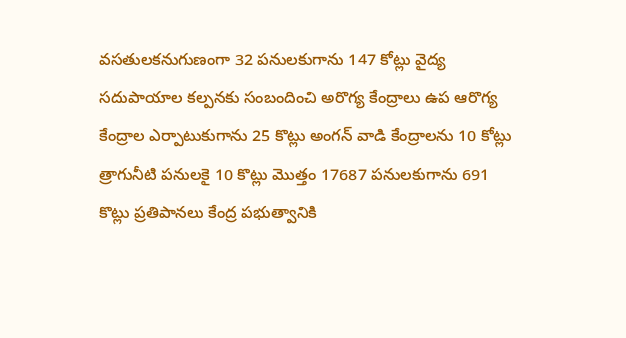వసతులకనుగుణంగా 32 పనులకుగాను 147 కోట్లు వైద్య సదుపాయాల కల్పనకు సంబందించి అరొగ్య కేంద్రాలు ఉప ఆరొగ్య కేంద్రాల ఎర్పాటుకుగాను 25 కొట్లు అంగన్ వాడి కేంద్రాలను 10 కోట్లు త్రాగునీటి పనులకై 10 కొట్లు మొత్తం 17687 పనులకుగాను 691 కొట్లు ప్రతిపానలు కేంద్ర పభుత్వానికి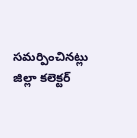సమర్పించినట్లు జిల్లా కలెక్టర్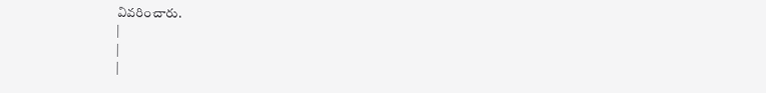వివరించారు.
|
|
|